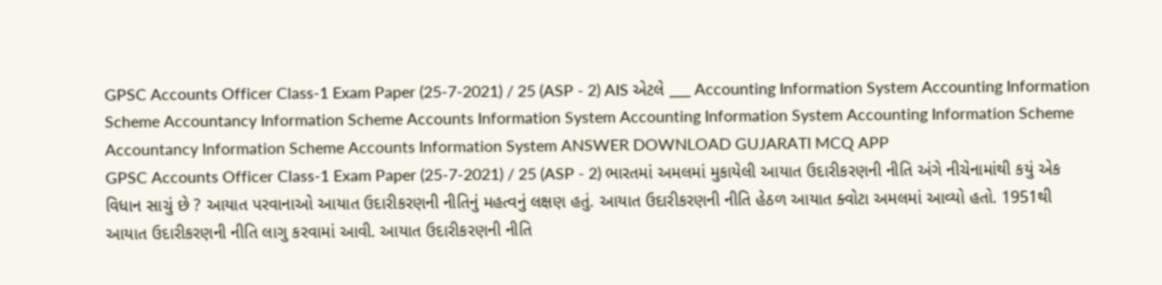GPSC Accounts Officer Class-1 Exam Paper (25-7-2021) / 25 (ASP - 2) AIS એટલે ___ Accounting Information System Accounting Information Scheme Accountancy Information Scheme Accounts Information System Accounting Information System Accounting Information Scheme Accountancy Information Scheme Accounts Information System ANSWER DOWNLOAD GUJARATI MCQ APP
GPSC Accounts Officer Class-1 Exam Paper (25-7-2021) / 25 (ASP - 2) ભારતમાં અમલમાં મુકાયેલી આયાત ઉદારીકરણની નીતિ અંગે નીચેનામાંથી કયું એક વિધાન સાચું છે ? આયાત પરવાનાઓ આયાત ઉદારીકરણની નીતિનું મહત્વનું લક્ષણ હતું. આયાત ઉદારીકરણની નીતિ હેઠળ આયાત ક્વોટા અમલમાં આવ્યો હતો. 1951થી આયાત ઉદારીકરણની નીતિ લાગુ કરવામાં આવી. આયાત ઉદારીકરણની નીતિ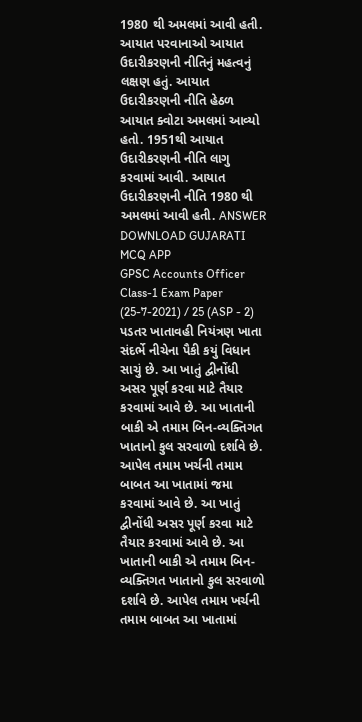1980 થી અમલમાં આવી હતી. આયાત પરવાનાઓ આયાત ઉદારીકરણની નીતિનું મહત્વનું લક્ષણ હતું. આયાત ઉદારીકરણની નીતિ હેઠળ આયાત ક્વોટા અમલમાં આવ્યો હતો. 1951થી આયાત ઉદારીકરણની નીતિ લાગુ કરવામાં આવી. આયાત ઉદારીકરણની નીતિ 1980 થી અમલમાં આવી હતી. ANSWER DOWNLOAD GUJARATI MCQ APP
GPSC Accounts Officer Class-1 Exam Paper (25-7-2021) / 25 (ASP - 2) પડતર ખાતાવહી નિયંત્રણ ખાતા સંદર્ભે નીચેના પૈકી કયું વિધાન સાચું છે. આ ખાતું દ્વીનોંધી અસર પૂર્ણ કરવા માટે તૈયાર કરવામાં આવે છે. આ ખાતાની બાકી એ તમામ બિન-વ્યક્તિગત ખાતાનો કુલ સરવાળો દર્શાવે છે. આપેલ તમામ ખર્ચની તમામ બાબત આ ખાતામાં જમા કરવામાં આવે છે. આ ખાતું દ્વીનોંધી અસર પૂર્ણ કરવા માટે તૈયાર કરવામાં આવે છે. આ ખાતાની બાકી એ તમામ બિન-વ્યક્તિગત ખાતાનો કુલ સરવાળો દર્શાવે છે. આપેલ તમામ ખર્ચની તમામ બાબત આ ખાતામાં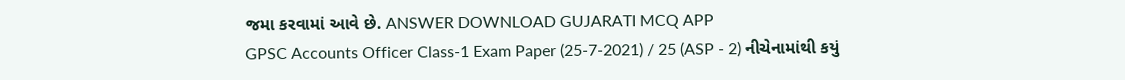જમા કરવામાં આવે છે. ANSWER DOWNLOAD GUJARATI MCQ APP
GPSC Accounts Officer Class-1 Exam Paper (25-7-2021) / 25 (ASP - 2) નીચેનામાંથી કયું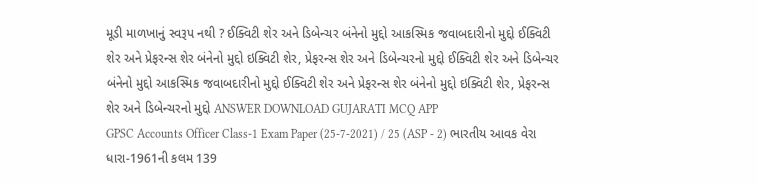મૂડી માળખાનું સ્વરૂપ નથી ? ઈક્વિટી શેર અને ડિબેન્ચર બંનેનો મુદ્દો આકસ્મિક જવાબદારીનો મુદ્દો ઈક્વિટી શેર અને પ્રેફરન્સ શેર બંનેનો મુદ્દો ઇક્વિટી શેર, પ્રેફરન્સ શેર અને ડિબેન્ચરનો મુદ્દો ઈક્વિટી શેર અને ડિબેન્ચર બંનેનો મુદ્દો આકસ્મિક જવાબદારીનો મુદ્દો ઈક્વિટી શેર અને પ્રેફરન્સ શેર બંનેનો મુદ્દો ઇક્વિટી શેર, પ્રેફરન્સ શેર અને ડિબેન્ચરનો મુદ્દો ANSWER DOWNLOAD GUJARATI MCQ APP
GPSC Accounts Officer Class-1 Exam Paper (25-7-2021) / 25 (ASP - 2) ભારતીય આવક વેરા ધારા-1961ની કલમ 139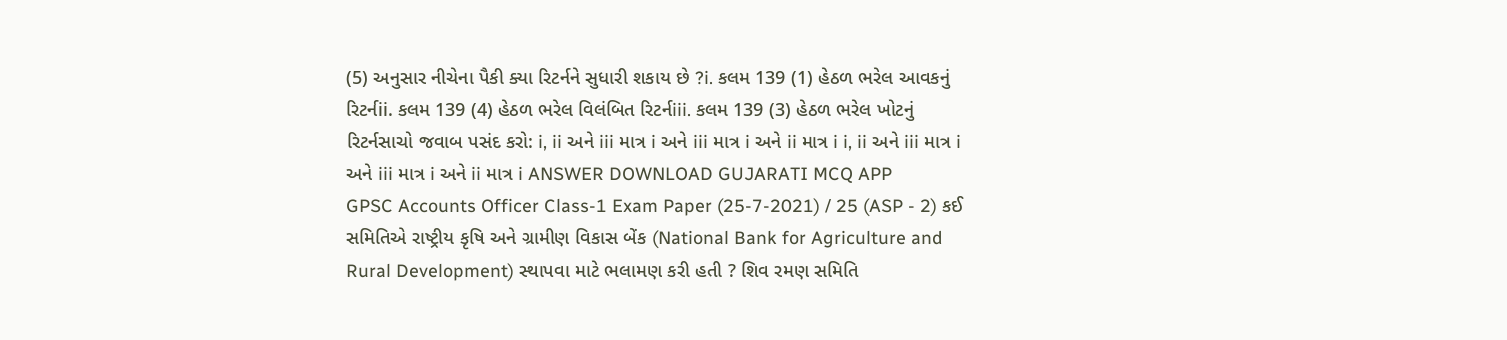(5) અનુસાર નીચેના પૈકી ક્યા રિટર્નને સુધારી શકાય છે ?i. કલમ 139 (1) હેઠળ ભરેલ આવકનું રિટર્નii. કલમ 139 (4) હેઠળ ભરેલ વિલંબિત રિટર્નiii. કલમ 139 (3) હેઠળ ભરેલ ખોટનું રિટર્નસાચો જવાબ પસંદ કરો: i, ii અને iii માત્ર i અને iii માત્ર i અને ii માત્ર i i, ii અને iii માત્ર i અને iii માત્ર i અને ii માત્ર i ANSWER DOWNLOAD GUJARATI MCQ APP
GPSC Accounts Officer Class-1 Exam Paper (25-7-2021) / 25 (ASP - 2) કઈ સમિતિએ રાષ્ટ્રીય કૃષિ અને ગ્રામીણ વિકાસ બેંક (National Bank for Agriculture and Rural Development) સ્થાપવા માટે ભલામણ કરી હતી ? શિવ રમણ સમિતિ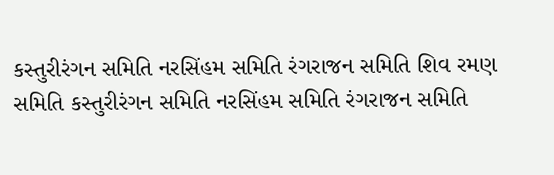કસ્તુરીરંગન સમિતિ નરસિંહમ સમિતિ રંગરાજન સમિતિ શિવ રમણ સમિતિ કસ્તુરીરંગન સમિતિ નરસિંહમ સમિતિ રંગરાજન સમિતિ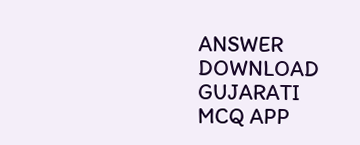ANSWER DOWNLOAD GUJARATI MCQ APP